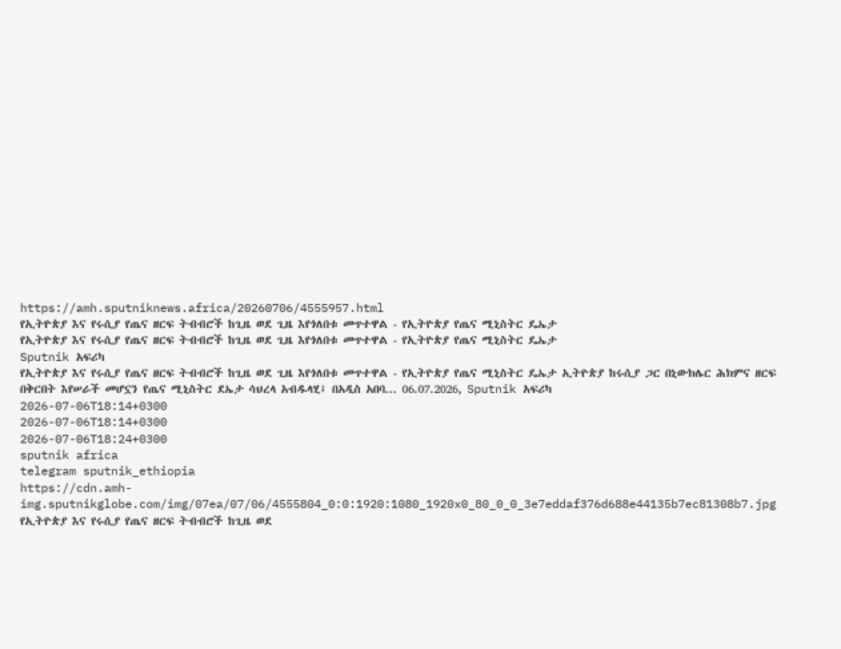https://amh.sputniknews.africa/20260706/4555957.html
የኢትዮጵያ እና የሩሲያ የጤና ዘርፍ ትብብሮች ከጊዜ ወደ ጊዜ እየጎለበቱ መጥተዋል - የኢትዮጵያ የጤና ሚኒስትር ዴኤታ
የኢትዮጵያ እና የሩሲያ የጤና ዘርፍ ትብብሮች ከጊዜ ወደ ጊዜ እየጎለበቱ መጥተዋል - የኢትዮጵያ የጤና ሚኒስትር ዴኤታ
Sputnik አፍሪካ
የኢትዮጵያ እና የሩሲያ የጤና ዘርፍ ትብብሮች ከጊዜ ወደ ጊዜ እየጎለበቱ መጥተዋል - የኢትዮጵያ የጤና ሚኒስትር ዴኤታ ኢትዮጵያ ከሩሲያ ጋር በኒውክሌር ሕክምና ዘርፍ በቅርበት እየሠራች መሆኗን የጤና ሚኒስትር ደኤታ ሳህረላ አብዱላሂ፤ በአዲስ አበባ... 06.07.2026, Sputnik አፍሪካ
2026-07-06T18:14+0300
2026-07-06T18:14+0300
2026-07-06T18:24+0300
sputnik africa
telegram sputnik_ethiopia
https://cdn.amh-img.sputnikglobe.com/img/07ea/07/06/4555804_0:0:1920:1080_1920x0_80_0_0_3e7eddaf376d688e44135b7ec81308b7.jpg
የኢትዮጵያ እና የሩሲያ የጤና ዘርፍ ትብብሮች ከጊዜ ወደ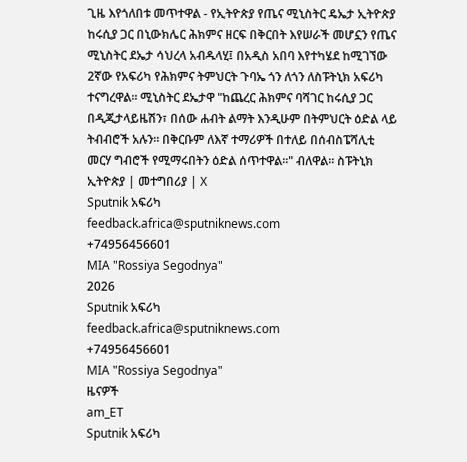ጊዜ እየጎለበቱ መጥተዋል - የኢትዮጵያ የጤና ሚኒስትር ዴኤታ ኢትዮጵያ ከሩሲያ ጋር በኒውክሌር ሕክምና ዘርፍ በቅርበት እየሠራች መሆኗን የጤና ሚኒስትር ደኤታ ሳህረላ አብዱላሂ፤ በአዲስ አበባ እየተካሄደ ከሚገኘው 2ኛው የአፍሪካ የሕክምና ትምህርት ጉባኤ ጎን ለጎን ለስፑትኒክ አፍሪካ ተናግረዋል። ሚኒስትር ደኤታዋ "ከጨረር ሕክምና ባሻገር ከሩሲያ ጋር በዲጂታላይዜሽን፣ በሰው ሐብት ልማት እንዲሁም በትምህርት ዕድል ላይ ትብብሮች አሉን። በቅርቡም ለእኛ ተማሪዎች በተለይ በሰብስፔሻሊቲ መርሃ ግብሮች የሚማሩበትን ዕድል ሰጥተዋል።" ብለዋል። ስፑትኒክ ኢትዮጵያ | መተግበሪያ | X
Sputnik አፍሪካ
feedback.africa@sputniknews.com
+74956456601
MIA "Rossiya Segodnya"
2026
Sputnik አፍሪካ
feedback.africa@sputniknews.com
+74956456601
MIA "Rossiya Segodnya"
ዜናዎች
am_ET
Sputnik አፍሪካ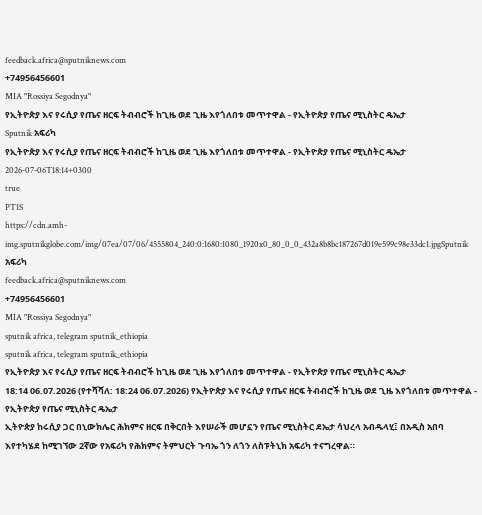feedback.africa@sputniknews.com
+74956456601
MIA "Rossiya Segodnya"
የኢትዮጵያ እና የሩሲያ የጤና ዘርፍ ትብብሮች ከጊዜ ወደ ጊዜ እየጎለበቱ መጥተዋል - የኢትዮጵያ የጤና ሚኒስትር ዴኤታ
Sputnik አፍሪካ
የኢትዮጵያ እና የሩሲያ የጤና ዘርፍ ትብብሮች ከጊዜ ወደ ጊዜ እየጎለበቱ መጥተዋል - የኢትዮጵያ የጤና ሚኒስትር ዴኤታ
2026-07-06T18:14+0300
true
PT1S
https://cdn.amh-img.sputnikglobe.com/img/07ea/07/06/4555804_240:0:1680:1080_1920x0_80_0_0_432a8b8bc187267d019e599c98e33dc1.jpgSputnik አፍሪካ
feedback.africa@sputniknews.com
+74956456601
MIA "Rossiya Segodnya"
sputnik africa, telegram sputnik_ethiopia
sputnik africa, telegram sputnik_ethiopia
የኢትዮጵያ እና የሩሲያ የጤና ዘርፍ ትብብሮች ከጊዜ ወደ ጊዜ እየጎለበቱ መጥተዋል - የኢትዮጵያ የጤና ሚኒስትር ዴኤታ
18:14 06.07.2026 (የተሻሻለ: 18:24 06.07.2026) የኢትዮጵያ እና የሩሲያ የጤና ዘርፍ ትብብሮች ከጊዜ ወደ ጊዜ እየጎለበቱ መጥተዋል - የኢትዮጵያ የጤና ሚኒስትር ዴኤታ
ኢትዮጵያ ከሩሲያ ጋር በኒውክሌር ሕክምና ዘርፍ በቅርበት እየሠራች መሆኗን የጤና ሚኒስትር ደኤታ ሳህረላ አብዱላሂ፤ በአዲስ አበባ እየተካሄደ ከሚገኘው 2ኛው የአፍሪካ የሕክምና ትምህርት ጉባኤ ጎን ለጎን ለስፑትኒክ አፍሪካ ተናግረዋል።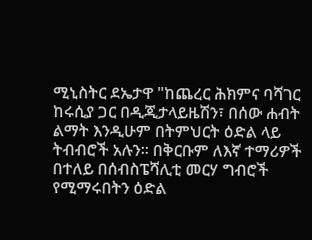ሚኒስትር ደኤታዋ "ከጨረር ሕክምና ባሻገር ከሩሲያ ጋር በዲጂታላይዜሽን፣ በሰው ሐብት ልማት እንዲሁም በትምህርት ዕድል ላይ ትብብሮች አሉን። በቅርቡም ለእኛ ተማሪዎች በተለይ በሰብስፔሻሊቲ መርሃ ግብሮች የሚማሩበትን ዕድል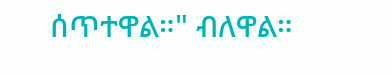ሰጥተዋል።" ብለዋል።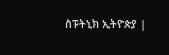ስፑትኒክ ኢትዮጵያ |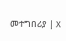መተግበሪያ | X